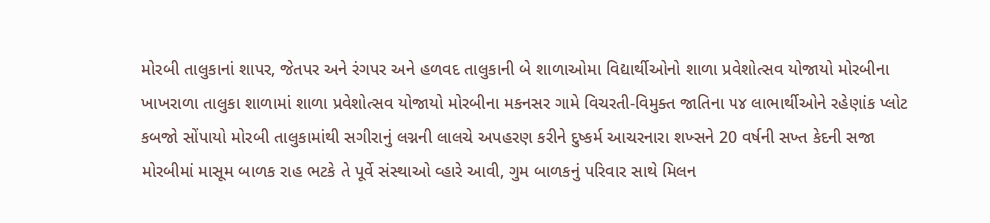મોરબી તાલુકાનાં શાપર, જેતપર અને રંગપર અને હળવદ તાલુકાની બે શાળાઓમા વિદ્યાર્થીઓનો શાળા પ્રવેશોત્સવ યોજાયો મોરબીના ખાખરાળા તાલુકા શાળામાં શાળા પ્રવેશોત્સવ યોજાયો મોરબીના મકનસર ગામે વિચરતી-વિમુક્ત જાતિના ૫૪ લાભાર્થીઓને રહેણાંક પ્લોટ કબજો સોંપાયો મોરબી તાલુકામાંથી સગીરાનું લગ્નની લાલચે અપહરણ કરીને દુષ્કર્મ આચરનારા શખ્સને 20 વર્ષની સખ્ત કેદની સજા મોરબીમાં માસૂમ બાળક રાહ ભટકે તે પૂર્વે સંસ્થાઓ વ્હારે આવી, ગુમ બાળકનું પરિવાર સાથે મિલન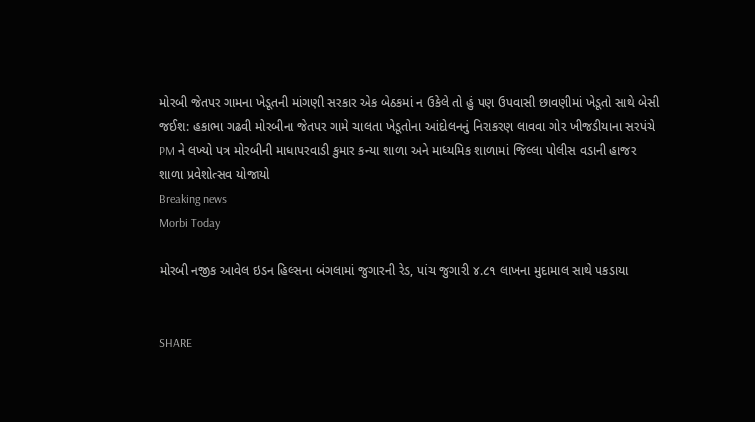મોરબી જેતપર ગામના ખેડૂતની માંગણી સરકાર એક બેઠકમાં ન ઉકેલે તો હું પણ ઉપવાસી છાવણીમાં ખેડૂતો સાથે બેસી જઈશ: હકાભા ગઢવી મોરબીના જેતપર ગામે ચાલતા ખેડૂતોના આંદોલનનું નિરાકરણ લાવવા ગોર ખીજડીયાના સરપંચે PM ને લખ્યો પત્ર મોરબીની માધાપરવાડી કુમાર કન્યા શાળા અને માધ્યમિક શાળામાં જિલ્લા પોલીસ વડાની હાજર શાળા પ્રવેશોત્સવ યોજાયો
Breaking news
Morbi Today

મોરબી નજીક આવેલ ઇડન હિલ્સના બંગલામાં જુગારની રેડ, પાંચ જુગારી ૪.૮૧ લાખના મુદામાલ સાથે પકડાયા


SHARE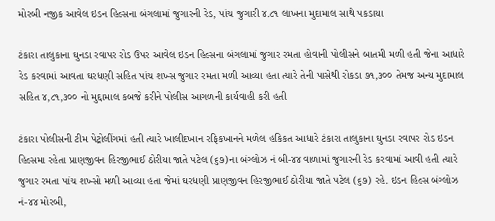મોરબી નજીક આવેલ ઇડન હિલ્સના બંગલામાં જુગારની રેડ, પાંચ જુગારી ૪.૮૧ લાખના મુદામાલ સાથે પકડાયા

ટંકારા તાલુકાના ઘુનડા રવાપર રોડ ઉપર આવેલ ઇડન હિલ્સના બંગલામાં જુગાર રમતા હોવાની પોલીસને બાતમી મળી હતી જેના આધારે રેડ કરવામાં આવતા ઘરધણી સહિત પાંચ શખ્સ જુગાર રમતા મળી આવ્યા હતા ત્યારે તેની પાસેથી રોકડા ૭૧,૩૦૦ તેમજ અન્ય મુદામાલ સહિત ૪,૮૧,૩૦૦ નો મુદ્દામાલ કબજે કરીને પોલીસ આગળની કાર્યવાહી કરી હતી

ટંકારા પોલીસની ટીમ પેટ્રોલીંગમાં હતી ત્યારે ખાલીદખાન રફિકખાનને મળેલ હકિકત આધારે ટંકારા તાલુકાના ઘુનડા રવાપર રોડ ઇડન હિલ્સમા રહેતા પ્રાણજીવન હિરજીભાઈ ઠોરીયા જાતે પટેલ (૬૭)ના બંગ્લોઝ નં બી-૪૪ વાળામાં જુગારની રેડ કરવામાં આવી હતી ત્યારે જુગાર રમતા પાંચ શખ્સો મળી આવ્યા હતા જેમાં ઘરધણી પ્રાણજીવન હિરજીભાઈ ઠોરીયા જાતે પટેલ (૬૭) રહે. ઇડન હિલ્સ બંગ્લોઝ નં-૪૪ મોરબી,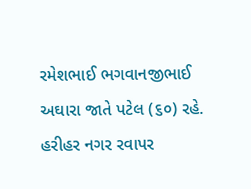રમેશભાઈ ભગવાનજીભાઈ અઘારા જાતે પટેલ (૬૦) રહે. હરીહર નગર રવાપર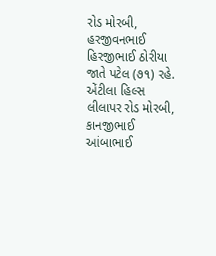રોડ મોરબી, હરજીવનભાઈ હિરજીભાઈ ઠોરીયા જાતે પટેલ (૭૧) રહે. એંટીલા હિલ્સ લીલાપર રોડ મોરબી, કાનજીભાઈ આંબાભાઈ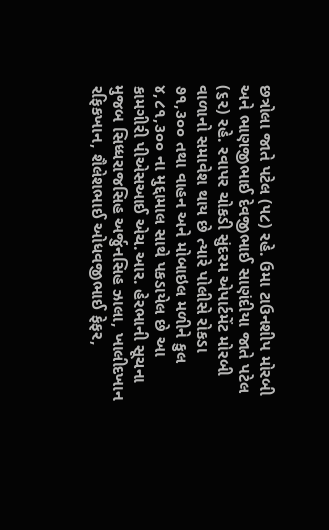છત્રોલા જાતે પટેલ (૫૮) રહે. ઉમા ટાઉનશીપ મોરબી અને ભાણજીભાઈ દેવજીભાઈ સાણંદીયા જાતે પટેલ (૬૨) રહે. રવાપર ચોકડી સુંદરમ એપાર્ટમેંટ મોરબી વાળાનો સમાવેશ થાય છે ત્યારે પોલીસે રોકડા ૭૧,૩૦૦ તથા વાહન અને મોબાઇલ મળીને કુલ ૪,૮૧,૩૦૦ ના મુદ્દામાલ સાથે પકડાયેલ છે આ કામગીરી પીએસઆઈ એચ.આર. હેરભાની સૂચના મુજબ સિધ્ધરાજસિહ અર્જુનસિહ ઝાલા, ખાલીદખાન રફિકખાન, શૈલેશભાઈ ઓધવજીભાઈ ફેફર,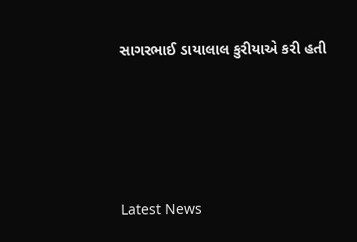સાગરભાઈ ડાયાલાલ કુરીયાએ કરી હતી






Latest News